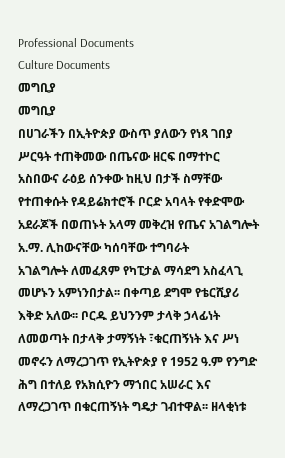Professional Documents
Culture Documents
መግቢያ
መግቢያ
በሀገራችን በኢትዮጵያ ውስጥ ያለውን የነጻ ገበያ ሥርዓት ተጠቅመው በጤናው ዘርፍ በማተኮር
አስበውና ራዕይ ሰንቀው ከዚህ በታች ስማቸው የተጠቀሱት የዳይሬክተሮች ቦርድ አባላት የቀድሞው
አደራጆች በወጠኑት አላማ መቅረዝ የጤና አገልግሎት አ.ማ. ሊከውናቸው ካሰባቸው ተግባራት
አገልግሎት ለመፈጸም የካፒታል ማሳደግ አስፈላጊ መሆኑን አምነንበታል፡፡ በቀጣይ ደግሞ የቴርሺያሪ
እቅድ አለው፡፡ ቦርዱ ይህንንም ታላቅ ኃላፊነት ለመወጣት በታላቅ ታማኝነት ፣ቁርጠኝነት እና ሥነ
መኖሩን ለማረጋገጥ የኢትዮጵያ የ 1952 ዓ.ም የንግድ ሕግ በተለይ የአክሲዮን ማኀበር አሠራር እና
ለማረጋገጥ በቁርጠኝነት ግዴታ ገብተዋል፡፡ ዘላቂነቱ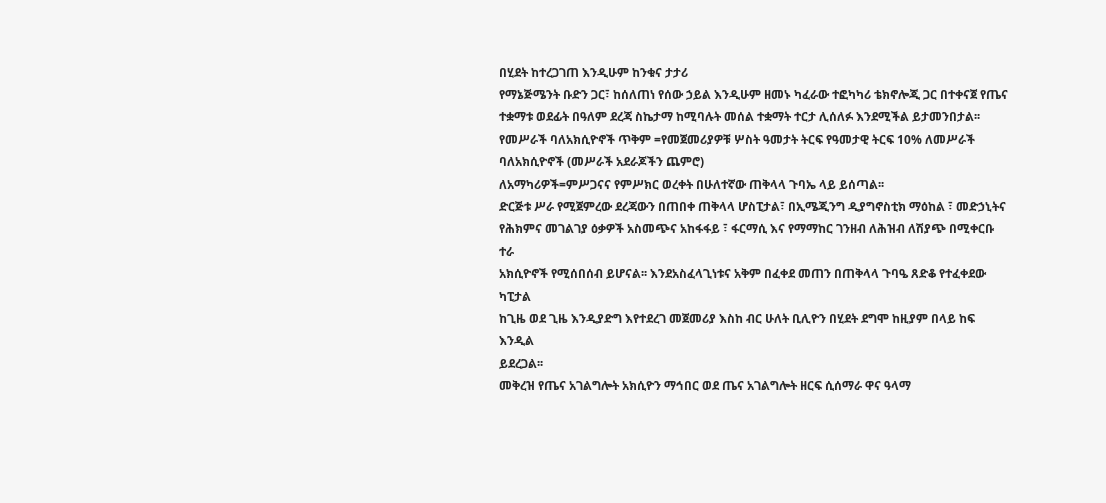በሂደት ከተረጋገጠ እንዲሁም ከንቁና ታታሪ
የማኔጅሜንት ቡድን ጋር፣ ከሰለጠነ የሰው ኃይል እንዲሁም ዘመኑ ካፈራው ተፎካካሪ ቴክኖሎጂ ጋር በተቀናጀ የጤና
ተቋማቱ ወደፊት በዓለም ደረጃ ስኬታማ ከሚባሉት መሰል ተቋማት ተርታ ሊሰለፉ እንደሚችል ይታመንበታል፡፡
የመሥራች ባለአክሲዮኖች ጥቅም =የመጀመሪያዎቹ ሦስት ዓመታት ትርፍ የዓመታዊ ትርፍ 10% ለመሥራች
ባለአክሲዮኖች (መሥራች አደራጆችን ጨምሮ)
ለአማካሪዎች=ምሥጋናና የምሥክር ወረቀት በሁለተኛው ጠቅላላ ጉባኤ ላይ ይሰጣል፡፡
ድርጅቱ ሥራ የሚጀምረው ደረጃውን በጠበቀ ጠቅላላ ሆስፒታል፣ በኢሜጂንግ ዲያግኖስቲክ ማዕከል ፣ መድኃኒትና
የሕክምና መገልገያ ዕቃዎች አስመጭና አከፋፋይ ፣ ፋርማሲ እና የማማከር ገንዘብ ለሕዝብ ለሽያጭ በሚቀርቡ ተራ
አክሲዮኖች የሚሰበሰብ ይሆናል፡፡ እንደአስፈላጊነቱና አቅም በፈቀደ መጠን በጠቅላላ ጉባዔ ጸድቆ የተፈቀደው ካፒታል
ከጊዜ ወደ ጊዜ እንዲያድግ እየተደረገ መጀመሪያ እስከ ብር ሁለት ቢሊዮን በሂደት ደግሞ ከዚያም በላይ ከፍ እንዲል
ይደረጋል፡፡
መቅረዝ የጤና አገልግሎት አክሲዮን ማኅበር ወደ ጤና አገልግሎት ዘርፍ ሲሰማራ ዋና ዓላማ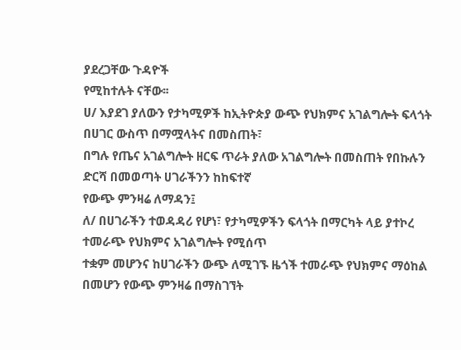ያደረጋቸው ጉዳዮች
የሚከተሉት ናቸው፡፡
ሀ/ እያደገ ያለውን የታካሚዎች ከኢትዮጵያ ውጭ የህክምና አገልግሎት ፍላጎት በሀገር ውስጥ በማሟላትና በመስጠት፣
በግሉ የጤና አገልግሎት ዘርፍ ጥራት ያለው አገልግሎት በመስጠት የበኩሉን ድርሻ በመወጣት ሀገራችንን ከከፍተኛ
የውጭ ምንዛሬ ለማዳን፤
ለ/ በሀገራችን ተወዳዳሪ የሆነ፣ የታካሚዎችን ፍላጎት በማርካት ላይ ያተኮረ ተመራጭ የህክምና አገልግሎት የሚሰጥ
ተቋም መሆንና ከሀገራችን ውጭ ለሚገኙ ዜጎች ተመራጭ የህክምና ማዕከል በመሆን የውጭ ምንዛሬ በማስገኘት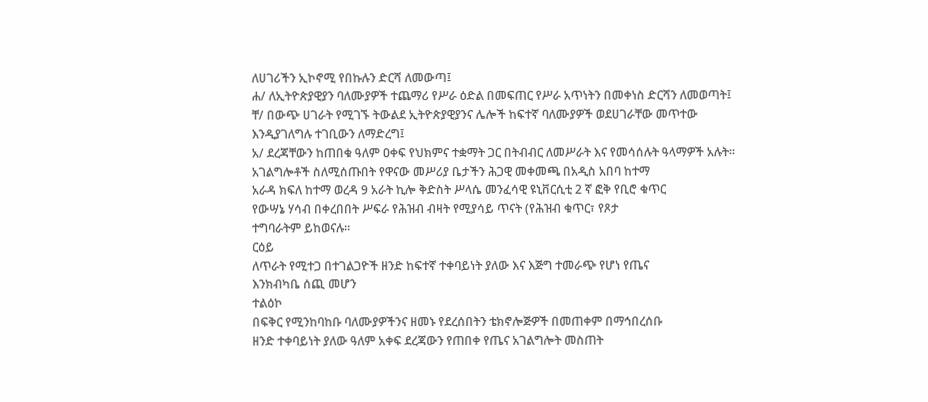ለሀገሪችን ኢኮኖሚ የበኩሉን ድርሻ ለመውጣ፤
ሐ/ ለኢትዮጵያዊያን ባለሙያዎች ተጨማሪ የሥራ ዕድል በመፍጠር የሥራ አጥነትን በመቀነስ ድርሻን ለመወጣት፤
ቸ/ በውጭ ሀገራት የሚገኙ ትውልደ ኢትዮጵያዊያንና ሌሎች ከፍተኛ ባለሙያዎች ወደሀገራቸው መጥተው
እንዲያገለግሉ ተገቢውን ለማድረግ፤
አ/ ደረጃቸውን ከጠበቁ ዓለም ዐቀፍ የህክምና ተቋማት ጋር በትብብር ለመሥራት እና የመሳሰሉት ዓላማዎች አሉት፡፡
አገልግሎቶች ስለሚሰጡበት የዋናው መሥሪያ ቤታችን ሕጋዊ መቀመጫ በአዲስ አበባ ከተማ
አራዳ ክፍለ ከተማ ወረዳ 9 አራት ኪሎ ቅድስት ሥላሴ መንፈሳዊ ዩኒቨርሲቲ 2 ኛ ፎቅ የቢሮ ቁጥር
የውሣኔ ሃሳብ በቀረበበት ሥፍራ የሕዝብ ብዛት የሚያሳይ ጥናት (የሕዝብ ቁጥር፣ የጾታ
ተግባራትም ይከወናሉ፡፡
ርዕይ
ለጥራት የሚተጋ በተገልጋዮች ዘንድ ከፍተኛ ተቀባይነት ያለው እና እጅግ ተመራጭ የሆነ የጤና
እንክብካቤ ሰጪ መሆን
ተልዕኮ
በፍቅር የሚንከባከቡ ባለሙያዎችንና ዘመኑ የደረሰበትን ቴክኖሎጅዎች በመጠቀም በማኅበረሰቡ
ዘንድ ተቀባይነት ያለው ዓለም አቀፍ ደረጃውን የጠበቀ የጤና አገልግሎት መስጠት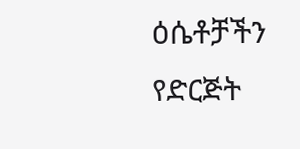ዕሴቶቻችን
የድርጅት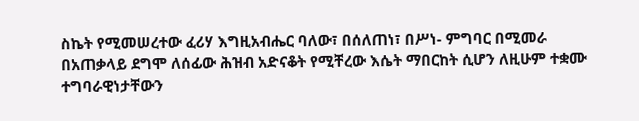ስኬት የሚመሠረተው ፈሪሃ እግዚአብሔር ባለው፣ በሰለጠነ፣ በሥነ- ምግባር በሚመራ
በአጠቃላይ ደግሞ ለሰፊው ሕዝብ አድናቆት የሚቸረው እሴት ማበርከት ሲሆን ለዚሁም ተቋሙ
ተግባራዊነታቸውን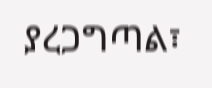ያረጋግጣል፣